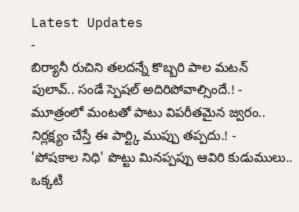Latest Updates
-
బిర్యానీ రుచిని తలదన్నే కొబ్బరి పాల మటన్ పులావ్.. సండే స్పెషల్ అదిరిపోవాల్సిందే.! -
మూత్రంలో మంటతో పాటు విపరీతమైన జ్వరం.. నిర్లక్ష్యం చేస్తే ఈ పార్ట్కి ముప్పు తప్పదు.! -
'పోషకాల నిధి' పొట్టు మినప్పప్పు ఆవిరి కుడుములు.. ఒక్కటి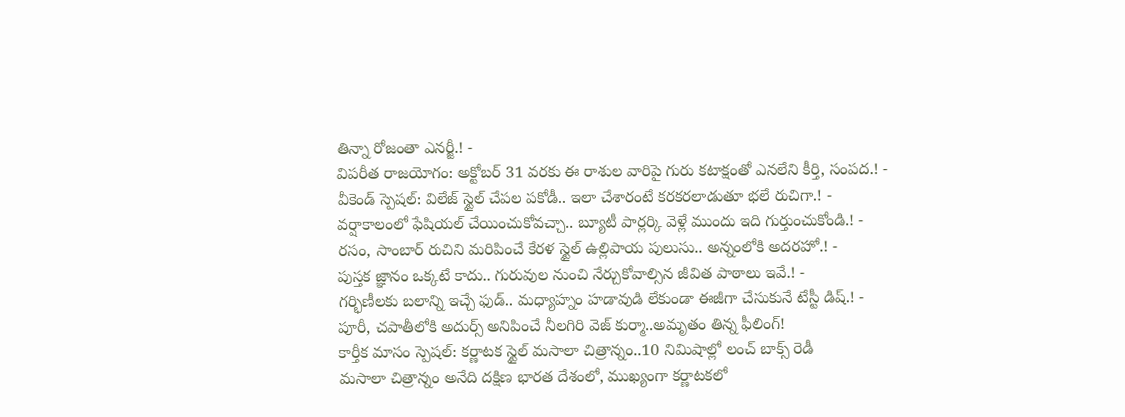తిన్నా రోజంతా ఎనర్జీ.! -
విపరీత రాజయోగం: అక్టోబర్ 31 వరకు ఈ రాశుల వారిపై గురు కటాక్షంతో ఎనలేని కీర్తి, సంపద.! -
వీకెండ్ స్పెషల్: విలేజ్ స్టైల్ చేపల పకోడీ.. ఇలా చేశారంటే కరకరలాడుతూ భలే రుచిగా.! -
వర్షాకాలంలో ఫేషియల్ చేయించుకోవచ్చా.. బ్యూటీ పార్లర్కి వెళ్లే ముందు ఇది గుర్తుంచుకోండి.! -
రసం, సాంబార్ రుచిని మరిపించే కేరళ స్టైల్ ఉల్లిపాయ పులుసు.. అన్నంలోకి అదరహో.! -
పుస్తక జ్ఞానం ఒక్కటే కాదు.. గురువుల నుంచి నేర్చుకోవాల్సిన జీవిత పాఠాలు ఇవే.! -
గర్భిణీలకు బలాన్ని ఇచ్చే ఫుడ్.. మధ్యాహ్నం హడావుడి లేకుండా ఈజీగా చేసుకునే టేస్టీ డిష్.! -
పూరీ, చపాతీలోకి అదుర్స్ అనిపించే నీలగిరి వెజ్ కుర్మా..అమృతం తిన్న ఫీలింగ్!
కార్తీక మాసం స్పెషల్: కర్ణాటక స్టైల్ మసాలా చిత్రాన్నం..10 నిమిషాల్లో లంచ్ బాక్స్ రెడీ
మసాలా చిత్రాన్నం అనేది దక్షిణ భారత దేశంలో, ముఖ్యంగా కర్ణాటకలో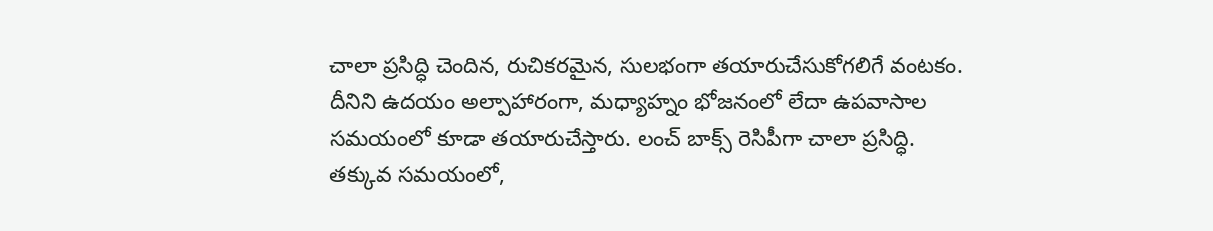చాలా ప్రసిద్ధి చెందిన, రుచికరమైన, సులభంగా తయారుచేసుకోగలిగే వంటకం. దీనిని ఉదయం అల్పాహారంగా, మధ్యాహ్నం భోజనంలో లేదా ఉపవాసాల సమయంలో కూడా తయారుచేస్తారు. లంచ్ బాక్స్ రెసిపీగా చాలా ప్రసిద్ధి. తక్కువ సమయంలో,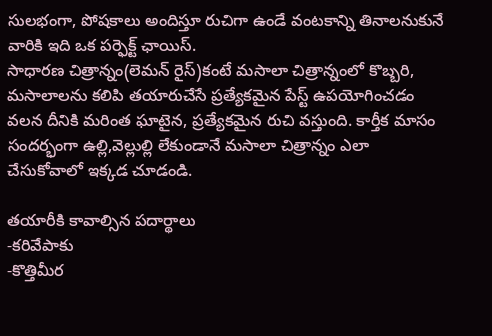సులభంగా, పోషకాలు అందిస్తూ రుచిగా ఉండే వంటకాన్ని తినాలనుకునే వారికి ఇది ఒక పర్ఫెక్ట్ ఛాయిస్.
సాధారణ చిత్రాన్నం(లెమన్ రైస్)కంటే మసాలా చిత్రాన్నంలో కొబ్బరి, మసాలాలను కలిపి తయారుచేసే ప్రత్యేకమైన పేస్ట్ ఉపయోగించడం వలన దీనికి మరింత ఘాటైన, ప్రత్యేకమైన రుచి వస్తుంది. కార్తీక మాసం సందర్భంగా ఉల్లి,వెల్లుల్లి లేకుండానే మసాలా చిత్రాన్నం ఎలా చేసుకోవాలో ఇక్కడ చూడండి.

తయారీకి కావాల్సిన పదార్థాలు
-కరివేపాకు
-కొత్తిమీర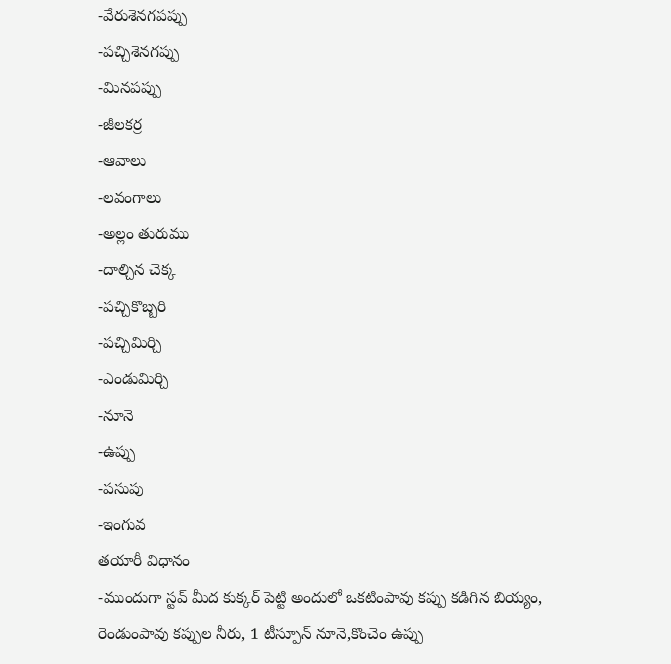-వేరుశెనగపప్పు
-పచ్చిశెనగప్పు
-మినపప్పు
-జీలకర్ర
-ఆవాలు
-లవంగాలు
-అల్లం తురుము
-దాల్చిన చెక్క
-పచ్చికొబ్బరి
-పచ్చిమిర్చి
-ఎండుమిర్చి
-నూనె
-ఉప్పు
-పసుపు
-ఇంగువ
తయారీ విధానం
-ముందుగా స్టవ్ మీద కుక్కర్ పెట్టి అందులో ఒకటింపావు కప్పు కడిగిన బియ్యం, రెండుంపావు కప్పుల నీరు, 1 టీస్పూన్ నూనె,కొంచెం ఉప్పు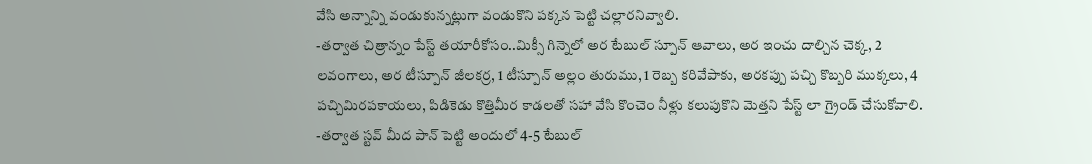వేసి అన్నాన్ని వండుకున్నట్లుగా వండుకొని పక్కన పెట్టి చల్లారనివ్వాలి.
-తర్వాత చిత్రాన్నం పేస్ట్ తయారీకోసం..మిక్సీ గిన్నెలో అర టేబుల్ స్పూన్ ఆవాలు, అర ఇంచు దాల్చిన చెక్క, 2 లవంగాలు, అర టీస్పూన్ జీలకర్ర, 1 టీస్పూన్ అల్లం తురుము, 1 రెబ్బ కరివేపాకు, అరకప్పు పచ్చి కొబ్బరి ముక్కలు, 4 పచ్చిమిరపకాయలు, పిడికెడు కొత్తిమీర కాడలతో సహా వేసి కొంచెం నీళ్లు కలుపుకొని మెత్తని పేస్ట్ లా గ్రైండ్ చేసుకోవాలి.
-తర్వాత స్టవ్ మీద పాన్ పెట్టి అందులో 4-5 టేబుల్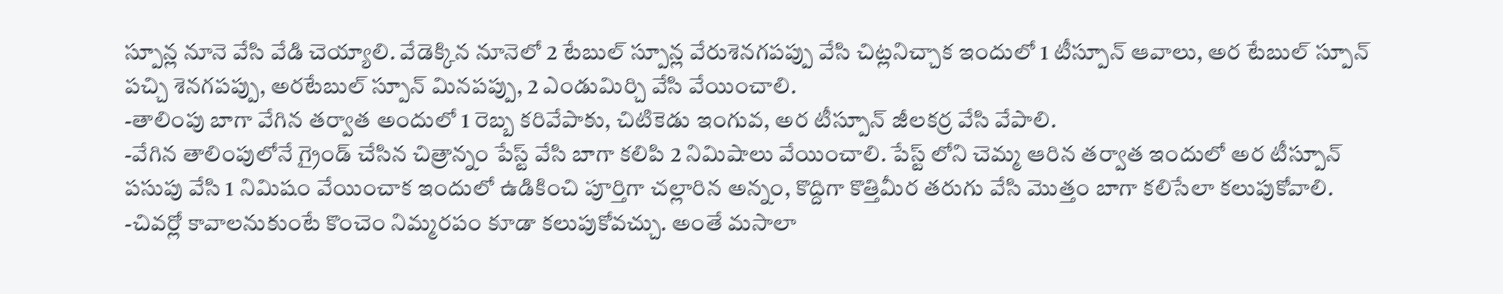స్పూన్ల నూనె వేసి వేడి చెయ్యాలి. వేడెక్కిన నూనెలో 2 టేబుల్ స్పూన్ల వేరుశెనగపప్పు వేసి చిట్లనిచ్చాక ఇందులో 1 టీస్పూన్ ఆవాలు, అర టేబుల్ స్పూన్ పచ్చి శెనగపప్పు, అరటేబుల్ స్పూన్ మినపప్పు, 2 ఎండుమిర్చి వేసి వేయించాలి.
-తాలింపు బాగా వేగిన తర్వాత అందులో 1 రెబ్బ కరివేపాకు, చిటికెడు ఇంగువ, అర టీస్పూన్ జీలకర్ర వేసి వేపాలి.
-వేగిన తాలింపులోనే గ్రైండ్ చేసిన చిత్రాన్నం పేస్ట్ వేసి బాగా కలిపి 2 నిమిషాలు వేయించాలి. పేస్ట్ లోని చెమ్మ ఆరిన తర్వాత ఇందులో అర టీస్పూన్ పసుపు వేసి 1 నిమిషం వేయించాక ఇందులో ఉడికించి పూర్తిగా చల్లారిన అన్నం, కొద్దిగా కొత్తిమీర తరుగు వేసి మొత్తం బాగా కలిసేలా కలుపుకోవాలి.
-చివర్లో కావాలనుకుంటే కొంచెం నిమ్మరపం కూడా కలుపుకోవచ్చు. అంతే మసాలా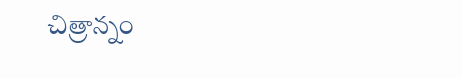చిత్రాన్నం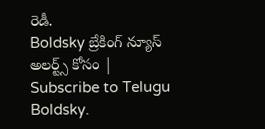రెడీ.
Boldsky బ్రేకింగ్ న్యూస్ అలర్ట్స్ కోసం | Subscribe to Telugu Boldsky.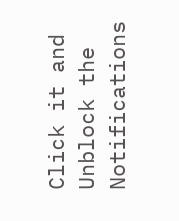Click it and Unblock the Notifications